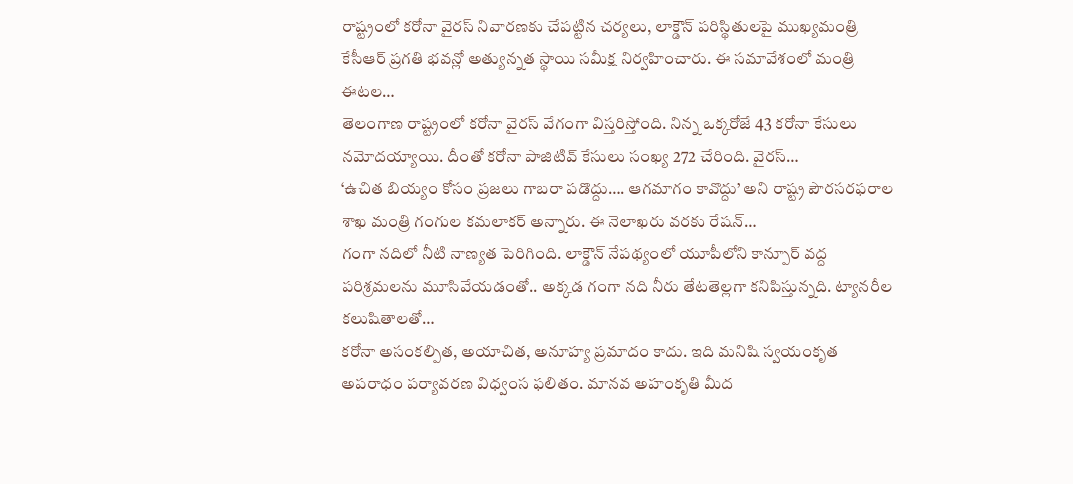రాష్ట్రంలో కరోనా వైరస్ నివారణకు చేపట్టిన చర్యలు, లాక్డౌన్ పరిస్థితులపై ముఖ్యమంత్రి కేసీఆర్ ప్రగతి భవన్లో అత్యున్నత స్థాయి సమీక్ష నిర్వహించారు. ఈ సమావేశంలో మంత్రి ఈటల…
తెలంగాణ రాష్ట్రంలో కరోనా వైరస్ వేగంగా విస్తరిస్తోంది. నిన్న ఒక్కరోజే 43 కరోనా కేసులు నమోదయ్యాయి. దీంతో కరోనా పాజిటివ్ కేసులు సంఖ్య 272 చేరింది. వైరస్…
‘ఉచిత బియ్యం కోసం ప్రజలు గాబరా పడొద్దు…. ఆగమాగం కావొద్దు’ అని రాష్ట్ర పౌరసరఫరాల శాఖ మంత్రి గంగుల కమలాకర్ అన్నారు. ఈ నెలాఖరు వరకు రేషన్…
గంగా నదిలో నీటి నాణ్యత పెరిగింది. లాక్డౌన్ నేపథ్యంలో యూపీలోని కాన్పూర్ వద్ద పరిశ్రమలను మూసివేయడంతో.. అక్కడ గంగా నది నీరు తేటతెల్లగా కనిపిస్తున్నది. ట్యానరీల కలుషితాలతో…
కరోనా అసంకల్పిత, అయాచిత, అనూహ్య ప్రమాదం కాదు. ఇది మనిషి స్వయంకృత అపరాధం పర్యావరణ విధ్వంస ఫలితం. మానవ అహంకృతి మీద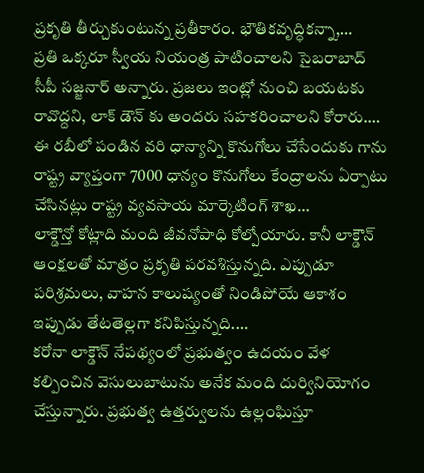ప్రకృతి తీర్చుకుంటున్న ప్రతీకారం. భౌతికవృద్ధికన్నా,…
ప్రతి ఒక్కరూ స్వీయ నియంత్ర పాటించాలని సైబరాబాద్ సీపీ సజ్జనార్ అన్నారు. ప్రజలు ఇంట్లో నుంచి బయటకు రావొద్దని, లాక్ డౌన్ కు అందరు సహకరించాలని కోరారు.…
ఈ రబీలో పండిన వరి ధాన్యాన్ని కొనుగోలు చేసేందుకు గాను రాష్ట్ర వ్యాప్తంగా 7000 ధాన్యం కొనుగోలు కేంద్రాలను ఏర్పాటు చేసినట్లు రాష్ట్ర వ్యవసాయ మార్కెటింగ్ శాఖ…
లాక్డౌన్తో కోట్లాది మంది జీవనోపాధి కోల్పోయారు. కానీ లాక్డౌన్ ఆంక్షలతో మాత్రం ప్రకృతి పరవశిస్తున్నది. ఎప్పుడూ పరిశ్రమలు, వాహన కాలుష్యంతో నిండిపోయే ఆకాశం ఇప్పుడు తేటతెల్లగా కనిపిస్తున్నది.…
కరోనా లాక్డౌన్ నేపథ్యంలో ప్రభుత్వం ఉదయం వేళ కల్పించిన వెసులుబాటును అనేక మంది దుర్వినియోగం చేస్తున్నారు. ప్రభుత్వ ఉత్తర్వులను ఉల్లంఘిస్తూ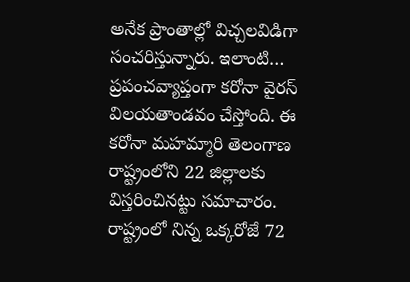అనేక ప్రాంతాల్లో విచ్చలవిడిగా సంచరిస్తున్నారు. ఇలాంటి…
ప్రపంచవ్యాప్తంగా కరోనా వైరస్ విలయతాండవం చేస్తోంది. ఈ కరోనా మహమ్మారి తెలంగాణ రాష్ట్రంలోని 22 జిల్లాలకు విస్తరించినట్టు సమాచారం. రాష్ట్రంలో నిన్న ఒక్కరోజే 72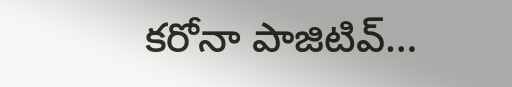కరోనా పాజిటివ్…